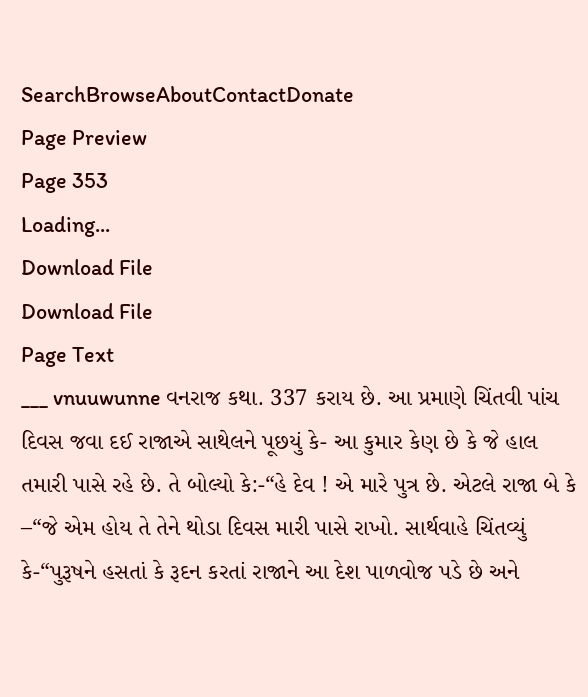SearchBrowseAboutContactDonate
Page Preview
Page 353
Loading...
Download File
Download File
Page Text
___ vnuuwunne વનરાજ કથા. 337 કરાય છે. આ પ્રમાણે ચિંતવી પાંચ દિવસ જવા દઈ રાજાએ સાથેલને પૂછયું કે- આ કુમાર કેણ છે કે જે હાલ તમારી પાસે રહે છે. તે બોલ્યો કે:-“હે દેવ ! એ મારે પુત્ર છે. એટલે રાજા બે કે –“જે એમ હોય તે તેને થોડા દિવસ મારી પાસે રાખો. સાર્થવાહે ચિંતવ્યું કે-“પુરૂષને હસતાં કે રૂદન કરતાં રાજાને આ દેશ પાળવોજ પડે છે અને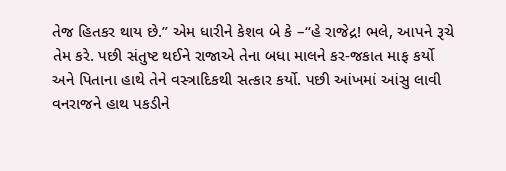તેજ હિતકર થાય છે.” એમ ધારીને કેશવ બે કે –“હે રાજેદ્ર! ભલે, આપને રૂચે તેમ કરે. પછી સંતુષ્ટ થઈને રાજાએ તેના બધા માલને કર-જકાત માફ કર્યો અને પિતાના હાથે તેને વસ્ત્રાદિકથી સત્કાર કર્યો. પછી આંખમાં આંસુ લાવી વનરાજને હાથ પકડીને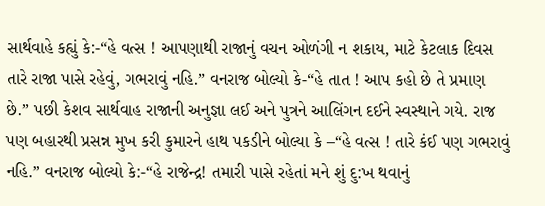સાર્થવાહે કહ્યું કે:-“હે વત્સ ! આપણાથી રાજાનું વચન ઓળંગી ન શકાય, માટે કેટલાક દિવસ તારે રાજા પાસે રહેવું, ગભરાવું નહિ.” વનરાજ બોલ્યો કે-“હે તાત ! આપ કહો છે તે પ્રમાણ છે.” પછી કેશવ સાર્થવાહ રાજાની અનુજ્ઞા લઈ અને પુત્રને આલિંગન દઈને સ્વસ્થાને ગયે. રાજ પણ બહારથી પ્રસન્ન મુખ કરી કુમારને હાથ પકડીને બોલ્યા કે –“હે વત્સ ! તારે કંઈ પણ ગભરાવું નહિ.” વનરાજ બોલ્યો કે:-“હે રાજેન્દ્ર! તમારી પાસે રહેતાં મને શું દુ:ખ થવાનું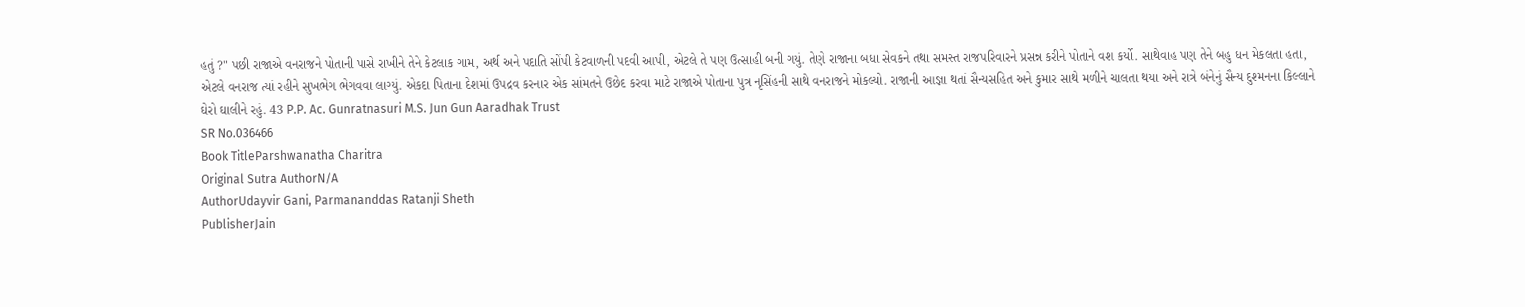હતું ?" પછી રાજાએ વનરાજને પોતાની પાસે રાખીને તેને કેટલાક ગામ, અર્થ અને પદાતિ સોંપી કેટવાળની પદવી આપી, એટલે તે પણ ઉત્સાહી બની ગયું. તેણે રાજાના બધા સેવકને તથા સમસ્ત રાજપરિવારને પ્રસન્ન કરીને પોતાને વશ કર્યો. સાથેવાહ પણ તેને બહુ ધન મેકલતા હતા, એટલે વનરાજ ત્યાં રહીને સુખભેગ ભેગવવા લાગ્યું. એકદા પિતાના દેશમાં ઉપદ્રવ કરનાર એક સાંમતને ઉછેદ કરવા માટે રાજાએ પોતાના પુત્ર નૃસિંહની સાથે વનરાજને મોકલ્યો. રાજાની આજ્ઞા થતાં સૈન્યસહિત અને કુમાર સાથે મળીને ચાલતા થયા અને રાત્રે બંનેનું સૈન્ય દુશ્મનના કિલ્લાને ઘેરો ઘાલીને રહું. 43 P.P. Ac. Gunratnasuri M.S. Jun Gun Aaradhak Trust
SR No.036466
Book TitleParshwanatha Charitra
Original Sutra AuthorN/A
AuthorUdayvir Gani, Parmananddas Ratanji Sheth
PublisherJain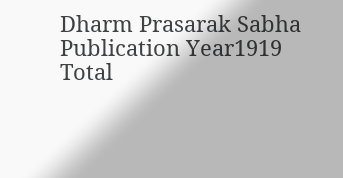Dharm Prasarak Sabha
Publication Year1919
Total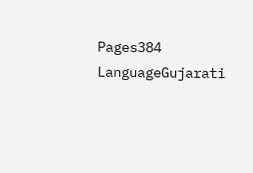Pages384
LanguageGujarati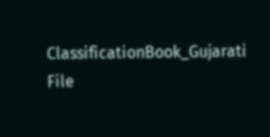ClassificationBook_Gujarati
File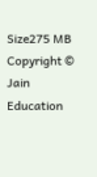Size275 MB
Copyright © Jain Education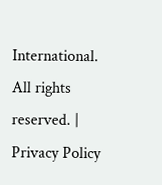International. All rights reserved. | Privacy Policy